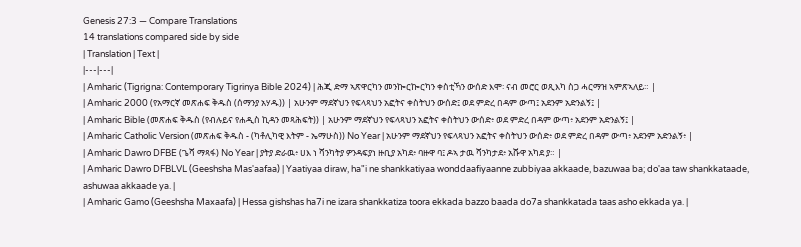Genesis 27:3 — Compare Translations
14 translations compared side by side
| Translation | Text |
|---|---|
| Amharic (Tigrigna: Contemporary Tigrinya Bible 2024) | ሕጂ ድማ ኣጽዋርካን መንኰርኰርካን ቀስቲኻን ውሰድ እሞ፡ ናብ መሮር ወጺእካ ስጋ ሓርማዝ ኣምጽኣለይ። |
| Amharic 2000 (የአማርኛ መጽሐፍ ቅዱስ (ሰማንያ አሃዱ)) | አሁንም ማደኛህን የፍላጻህን አፎትና ቀስትህን ውሰድ፤ ወደ ምድረ በዳም ውጣ፤ አደንም አድንልኝ፤ |
| Amharic Bible (መጽሐፍ ቅዱስ (የብሉይና የሐዲስ ኪዳን መጻሕፍት)) | አሁንም ማደኛህን የፍላጻህን አፎትና ቀስትህን ውሰድ፥ ወደ ምድረ በዳም ውጣ፥ አደንም አድንልኝ፤ |
| Amharic Catholic Version (መጽሐፍ ቅዱስ - (ካቶሊካዊ እትም - ኤማሁስ)) No Year | አሁንም ማደኛህን የፍላጻህን አፎትና ቀስትህን ውሰድ፥ ወደ ምድረ በዳም ውጣ፥ አደንም አድንልኝ፥ |
| Amharic Dawro DFBE (ጌሻ ማጻፋ) No Year | ያትያ ድራዉ፥ ሀእ ነ ሻንካትያ ዎንዳፍያነ ዙቢያ አካደ፥ ባዙዋ ባ፤ ዶኣ ታዉ ሻንካታደ፥ አሹዋ አካደ ያ። |
| Amharic Dawro DFBLVL (Geeshsha Mas'aafaa) | Yaatiyaa diraw, ha"i ne shankkatiyaa wonddaafiyaanne zubbiyaa akkaade, bazuwaa ba; do'aa taw shankkataade, ashuwaa akkaade ya. |
| Amharic Gamo (Geeshsha Maxaafa) | Hessa gishshas ha7i ne izara shankkatiza toora ekkada bazzo baada do7a shankkatada taas asho ekkada ya. |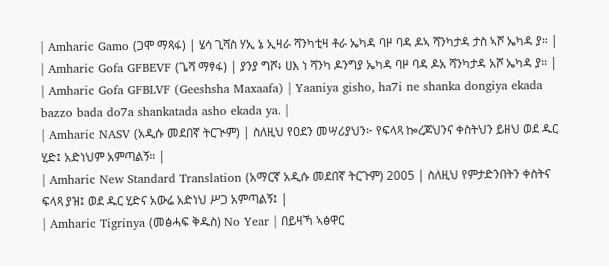| Amharic Gamo (ጋሞ ማጻፋ) | ሄሳ ጊሻስ ሃኢ ኔ ኢዛራ ሻንካቲዛ ቶራ ኤካዳ ባዞ ባዳ ዶኣ ሻንካታዳ ታስ ኣሾ ኤካዳ ያ። |
| Amharic Gofa GFBEVF (ጌሻ ማፃፋ) | ያንያ ግሾ፥ ሀእ ነ ሻንካ ዶንግያ ኤካዳ ባዞ ባዳ ዶአ ሻንካታዳ አሾ ኤካዳ ያ። |
| Amharic Gofa GFBLVF (Geeshsha Maxaafa) | Yaaniya gisho, ha7i ne shanka dongiya ekada bazzo bada do7a shankatada asho ekada ya. |
| Amharic NASV (አዲሱ መደበኛ ትርጒም) | ስለዚህ የዐደን መሣሪያህን፦ የፍላጻ ኰረጆህንና ቀስትህን ይዘህ ወደ ዱር ሂድ፤ አድነህም አምጣልኝ። |
| Amharic New Standard Translation (አማርኛ አዲሱ መደበኛ ትርጉም) 2005 | ስለዚህ የምታድንበትን ቀስትና ፍላጻ ያዝ፤ ወደ ዱር ሂድና አውሬ አድነህ ሥጋ አምጣልኝ፤ |
| Amharic Tigrinya (መፅሓፍ ቅዱስ) No Year | በይዛኻ ኣፅዋር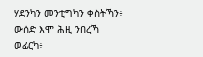ሃደንካን መንቲግካን ቀስትኻን፥ ውሰድ እሞ ሕዚ ንበረኻ ወፊርካ፥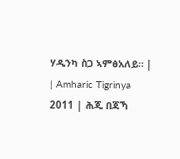ሃዲንካ ስጋ ኣምፅአለይ። |
| Amharic Tigrinya 2011 | ሕጂ በጃኻ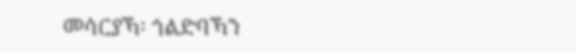መሳርያኻ፡ ጎልድባኻን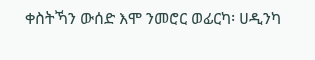ቀስትኻን ውሰድ እሞ ንመሮር ወፊርካ፡ ሀዲንካ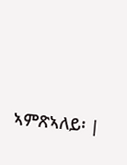ኣምጽኣለይ፡ |